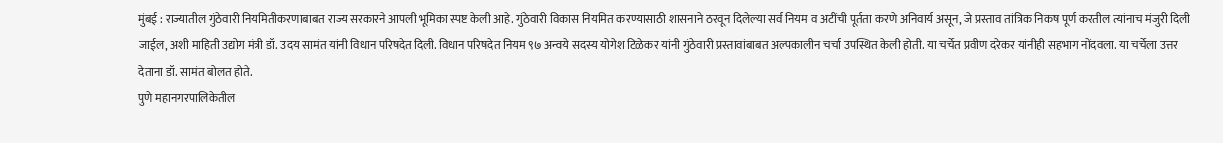मुंबई : राज्यातील गुंठेवारी नियमितीकरणाबाबत राज्य सरकारने आपली भूमिका स्पष्ट केली आहे. गुंठेवारी विकास नियमित करण्यासाठी शासनाने ठरवून दिलेल्या सर्व नियम व अटींची पूर्तता करणे अनिवार्य असून, जे प्रस्ताव तांत्रिक निकष पूर्ण करतील त्यांनाच मंजुरी दिली जाईल, अशी माहिती उद्योग मंत्री डॉ. उदय सामंत यांनी विधान परिषदेत दिली. विधान परिषदेत नियम ९७ अन्वये सदस्य योगेश टिळेकर यांनी गुंठेवारी प्रस्तावांबाबत अल्पकालीन चर्चा उपस्थित केली होती. या चर्चेत प्रवीण दरेकर यांनीही सहभाग नोंदवला. या चर्चेला उत्तर देताना डॉ. सामंत बोलत होते.
पुणे महानगरपालिकेतील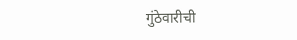गुंठेवारीची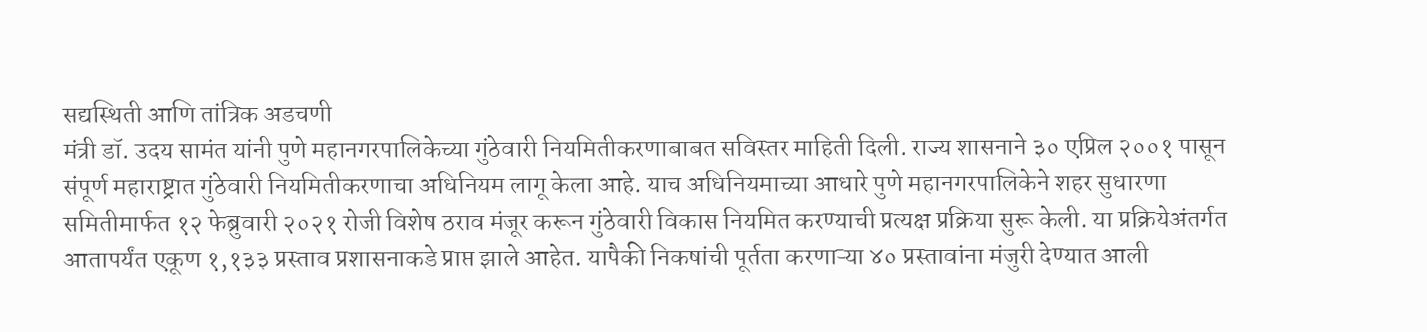सद्यस्थिती आणि तांत्रिक अडचणी
मंत्री डॉ. उदय सामंत यांनी पुणे महानगरपालिकेच्या गुंठेवारी नियमितीकरणाबाबत सविस्तर माहिती दिली. राज्य शासनाने ३० एप्रिल २००१ पासून संपूर्ण महाराष्ट्रात गुंठेवारी नियमितीकरणाचा अधिनियम लागू केला आहे. याच अधिनियमाच्या आधारे पुणे महानगरपालिकेने शहर सुधारणा समितीमार्फत १२ फेब्रुवारी २०२१ रोजी विशेष ठराव मंजूर करून गुंठेवारी विकास नियमित करण्याची प्रत्यक्ष प्रक्रिया सुरू केली. या प्रक्रियेअंतर्गत आतापर्यंत एकूण १,१३३ प्रस्ताव प्रशासनाकडे प्राप्त झाले आहेत. यापैकी निकषांची पूर्तता करणाऱ्या ४० प्रस्तावांना मंजुरी देण्यात आली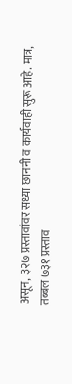असून, ३२७ प्रस्तावांवर सध्या छाननी व कार्यवाही सुरू आहे. मात्र, तब्बल ७३१ प्रस्ताव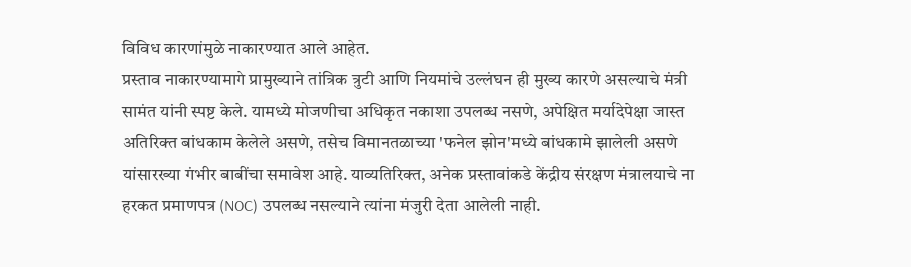विविध कारणांमुळे नाकारण्यात आले आहेत.
प्रस्ताव नाकारण्यामागे प्रामुख्याने तांत्रिक त्रुटी आणि नियमांचे उल्लंघन ही मुख्य कारणे असल्याचे मंत्री सामंत यांनी स्पष्ट केले. यामध्ये मोजणीचा अधिकृत नकाशा उपलब्ध नसणे, अपेक्षित मर्यादेपेक्षा जास्त अतिरिक्त बांधकाम केलेले असणे, तसेच विमानतळाच्या 'फनेल झोन'मध्ये बांधकामे झालेली असणे यांसारख्या गंभीर बाबींचा समावेश आहे. याव्यतिरिक्त, अनेक प्रस्तावांकडे केंद्रीय संरक्षण मंत्रालयाचे ना हरकत प्रमाणपत्र (NOC) उपलब्ध नसल्याने त्यांना मंजुरी देता आलेली नाही.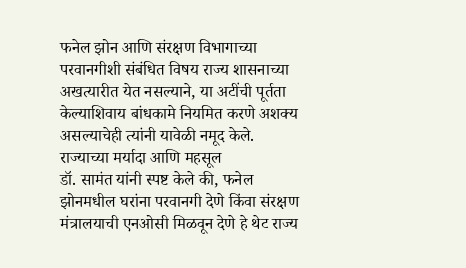फनेल झोन आणि संरक्षण विभागाच्या परवानगीशी संबंधित विषय राज्य शासनाच्या अखत्यारीत येत नसल्याने, या अटींची पूर्तता केल्याशिवाय बांधकामे नियमित करणे अशक्य असल्याचेही त्यांनी यावेळी नमूद केले.
राज्याच्या मर्यादा आणि महसूल
डॉ. सामंत यांनी स्पष्ट केले की, फनेल झोनमधील घरांना परवानगी देणे किंवा संरक्षण मंत्रालयाची एनओसी मिळवून देणे हे थेट राज्य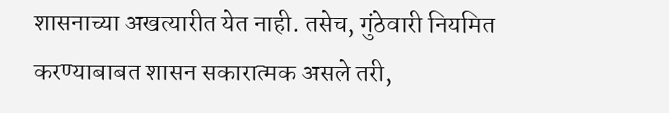शासनाच्या अखत्यारीत येत नाही. तसेच, गुंठेवारी नियमित करण्याबाबत शासन सकारात्मक असले तरी,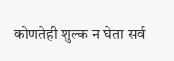कोणतेही शुल्क न घेता सर्व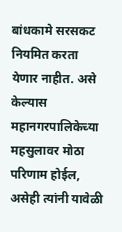बांधकामे सरसकट नियमित करता येणार नाहीत. असे केल्यास महानगरपालिकेच्या महसुलावर मोठा परिणाम होईल, असेही त्यांनी यावेळी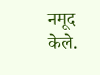नमूद केले.